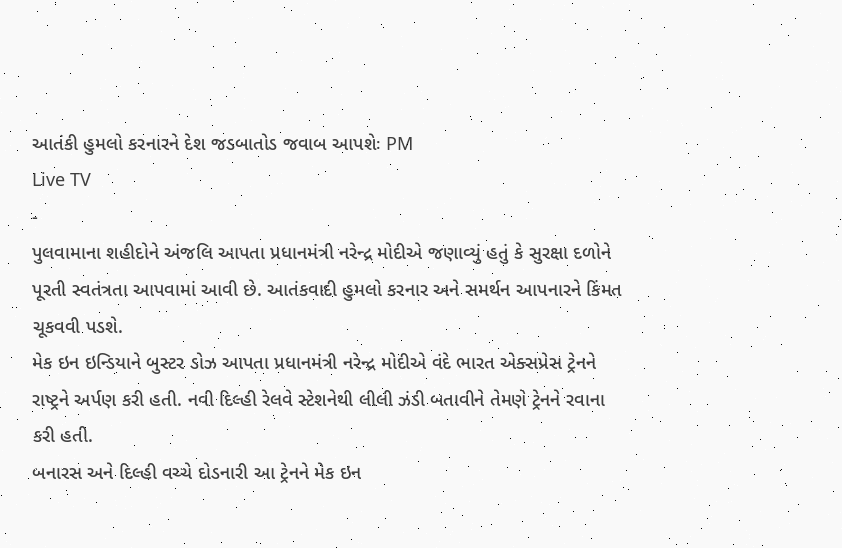આતંકી હુમલો કરનારને દેશ જડબાતોડ જવાબ આપશેઃ PM
Live TV
-
પુલવામાના શહીદોને અંજલિ આપતા પ્રધાનમંત્રી નરેન્દ્ર મોદીએ જણાવ્યું હતું કે સુરક્ષા દળોને પૂરતી સ્વતંત્રતા આપવામાં આવી છે. આતંકવાદી હુમલો કરનાર અને સમર્થન આપનારને કિંમત ચૂકવવી પડશે.
મેક ઇન ઇન્ડિયાને બુસ્ટર ડોઝ આપતા પ્રધાનમંત્રી નરેન્દ્ર મોદીએ વંદે ભારત એક્સપ્રેસ ટ્રેનને રાષ્ટ્રને અર્પણ કરી હતી. નવી દિલ્હી રેલવે સ્ટેશનેથી લીલી ઝંડી બતાવીને તેમણે ટ્રેનને રવાના કરી હતી.
બનારસ અને દિલ્હી વચ્ચે દોડનારી આ ટ્રેનને મેક ઇન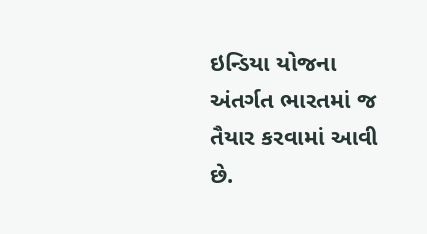ઇન્ડિયા યોજના અંતર્ગત ભારતમાં જ તૈયાર કરવામાં આવી છે.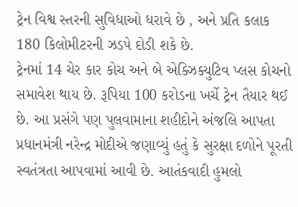ટ્રેન વિશ્વ સ્તરની સુવિધાઓ ધરાવે છે , અને પ્રતિ કલાક 180 કિલોમીટરની ઝડપે દોડી શકે છે.
ટ્રેનમાં 14 ચેર કાર કોચ અને બે એક્ઝિક્યુટિવ પ્લસ કોચનો સમાવેશ થાય છે. રૂપિયા 100 કરોડના ખર્ચે ટ્રેન તૈયાર થઈ છે. આ પ્રસંગે પણ પુલવામાના શહીદોને અંજલિ આપતા પ્રધાનમંત્રી નરેન્દ્ર મોદીએ જણાવ્યું હતું કે સુરક્ષા દળોને પૂરતી સ્વતંત્રતા આપવામાં આવી છે. આતંકવાદી હુમલો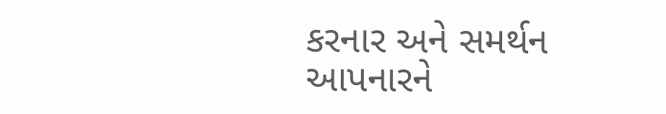કરનાર અને સમર્થન આપનારને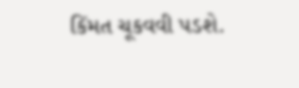કિંમત ચૂકવવી પડશે.